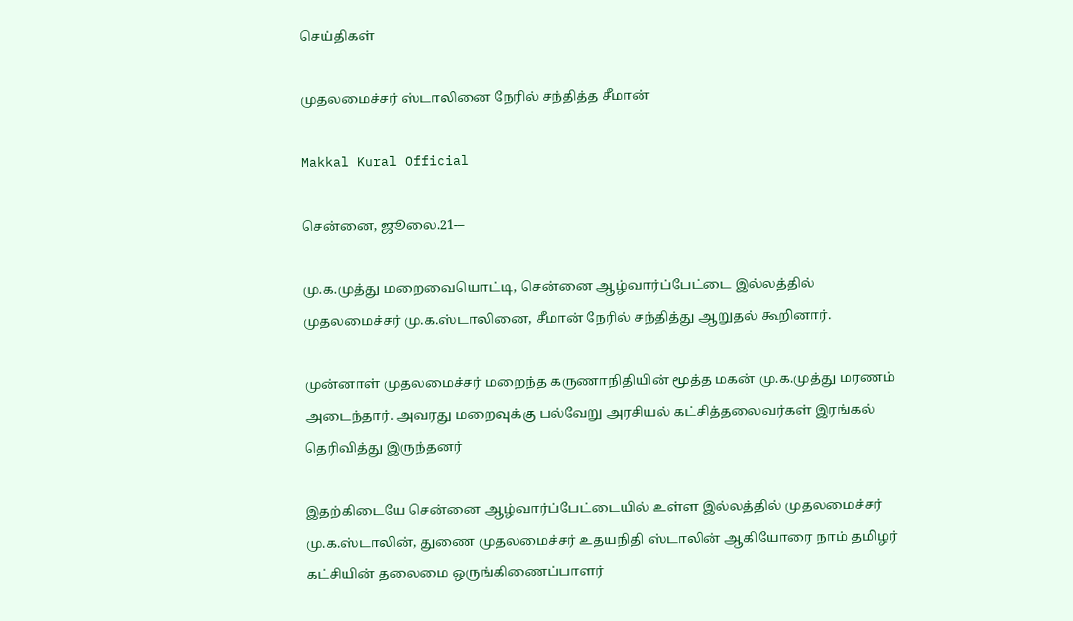செய்திகள்

முதலமைச்சர் ஸ்டாலினை நேரில் சந்தித்த சீமான்

Makkal Kural Official

சென்னை, ஜூலை.21-–

மு.க.முத்து மறைவையொட்டி, சென்னை ஆழ்வார்ப்பேட்டை இல்லத்தில் முதலமைச்சர் மு.க.ஸ்டாலினை, சீமான் நேரில் சந்தித்து ஆறுதல் கூறினார்.

முன்னாள் முதலமைச்சர் மறைந்த கருணாநிதியின் மூத்த மகன் மு.க.முத்து மரணம் அடைந்தார். அவரது மறைவுக்கு பல்வேறு அரசியல் கட்சித்தலைவர்கள் இரங்கல் தெரிவித்து இருந்தனர்

இதற்கிடையே சென்னை ஆழ்வார்ப்பேட்டையில் உள்ள இல்லத்தில் முதலமைச்சர் மு.க.ஸ்டாலின், துணை முதலமைச்சர் உதயநிதி ஸ்டாலின் ஆகியோரை நாம் தமிழர் கட்சியின் தலைமை ஒருங்கிணைப்பாளர்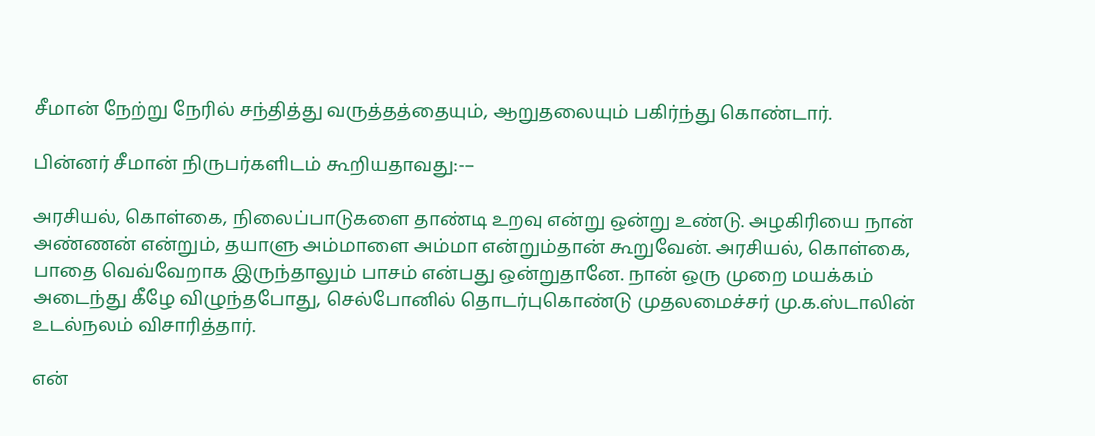சீமான் நேற்று நேரில் சந்தித்து வருத்தத்தையும், ஆறுதலையும் பகிர்ந்து கொண்டார்.

பின்னர் சீமான் நிருபர்களிடம் கூறியதாவது:-–

அரசியல், கொள்கை, நிலைப்பாடுகளை தாண்டி உறவு என்று ஒன்று உண்டு. அழகிரியை நான் அண்ணன் என்றும், தயாளு அம்மாளை அம்மா என்றும்தான் கூறுவேன். அரசியல், கொள்கை, பாதை வெவ்வேறாக இருந்தாலும் பாசம் என்பது ஒன்றுதானே. நான் ஒரு முறை மயக்கம் அடைந்து கீழே விழுந்தபோது, செல்போனில் தொடர்புகொண்டு முதலமைச்சர் மு.க.ஸ்டாலின் உடல்நலம் விசாரித்தார்.

என்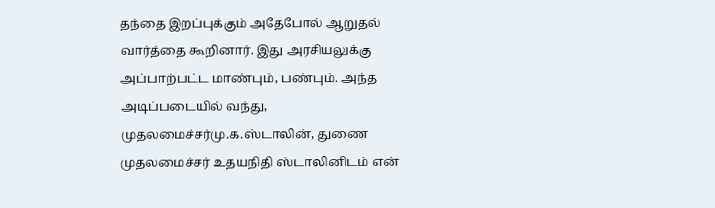தந்தை இறப்புக்கும் அதேபோல் ஆறுதல் வார்த்தை கூறினார். இது அரசியலுக்கு அப்பாற்பட்ட மாண்பும், பண்பும். அந்த அடிப்படையில் வந்து, முதலமைச்சர்மு.க.ஸ்டாலின், துணை முதலமைச்சர் உதயநிதி ஸ்டாலினிடம் என்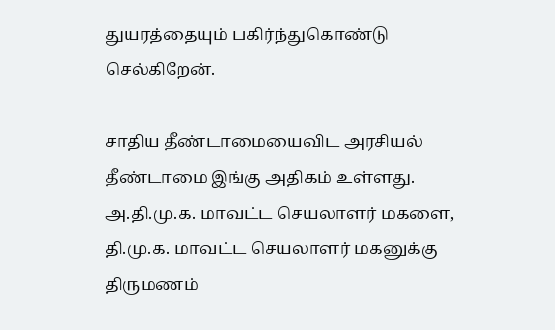துயரத்தையும் பகிர்ந்துகொண்டு செல்கிறேன்.

சாதிய தீண்டாமையைவிட அரசியல் தீண்டாமை இங்கு அதிகம் உள்ளது. அ.தி.மு.க. மாவட்ட செயலாளர் மகளை, தி.மு.க. மாவட்ட செயலாளர் மகனுக்கு திருமணம்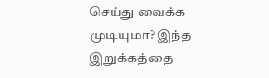செய்து வைக்க முடியுமா? இந்த இறுக்கத்தை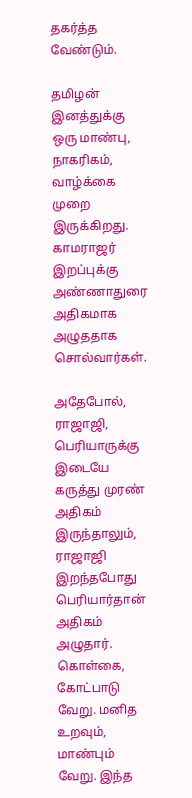தகர்த்த வேண்டும்.

தமிழன் இனத்துக்கு ஒரு மாண்பு, நாகரிகம், வாழ்க்கை முறை இருக்கிறது. காமராஜர் இறப்புக்கு அண்ணாதுரை அதிகமாக அழுததாக சொல்வார்கள்.

அதேபோல், ராஜாஜி, பெரியாருக்கு இடையே கருத்து முரண் அதிகம் இருந்தாலும், ராஜாஜி இறந்தபோது பெரியார்தான் அதிகம் அழுதார். கொள்கை, கோட்பாடு வேறு. மனித உறவும், மாண்பும் வேறு. இந்த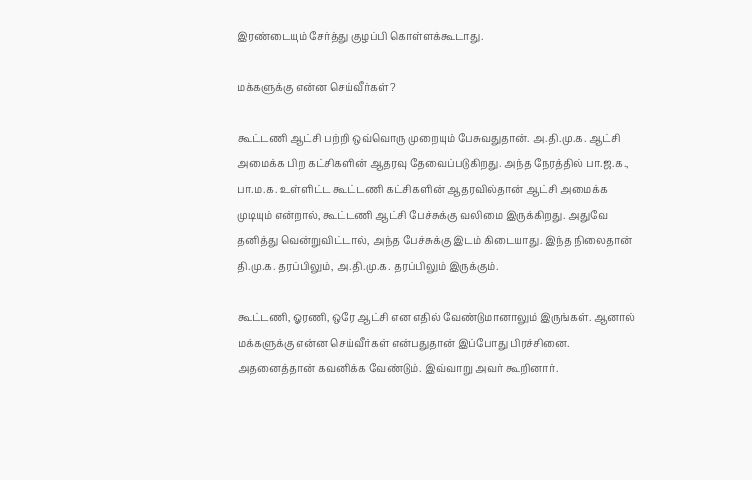இரண்டையும் சேர்த்து குழப்பி கொள்ளக்கூடாது.

மக்களுக்கு என்ன செய்வீர்கள்?

கூட்டணி ஆட்சி பற்றி ஒவ்வொரு முறையும் பேசுவதுதான். அ.தி.மு.க. ஆட்சி அமைக்க பிற கட்சிகளின் ஆதரவு தேவைப்படுகிறது. அந்த நேரத்தில் பா.ஜ.க., பா.ம.க. உள்ளிட்ட கூட்டணி கட்சிகளின் ஆதரவில்தான் ஆட்சி அமைக்க முடியும் என்றால், கூட்டணி ஆட்சி பேச்சுக்கு வலிமை இருக்கிறது. அதுவே தனித்து வென்றுவிட்டால், அந்த பேச்சுக்கு இடம் கிடையாது. இந்த நிலைதான் தி.மு.க. தரப்பிலும், அ.தி.மு.க. தரப்பிலும் இருக்கும்.

கூட்டணி, ஓரணி, ஒரே ஆட்சி என எதில் வேண்டுமானாலும் இருங்கள். ஆனால் மக்களுக்கு என்ன செய்வீர்கள் என்பதுதான் இப்போது பிரச்சினை. அதனைத்தான் கவனிக்க வேண்டும். இவ்வாறு அவர் கூறினார்.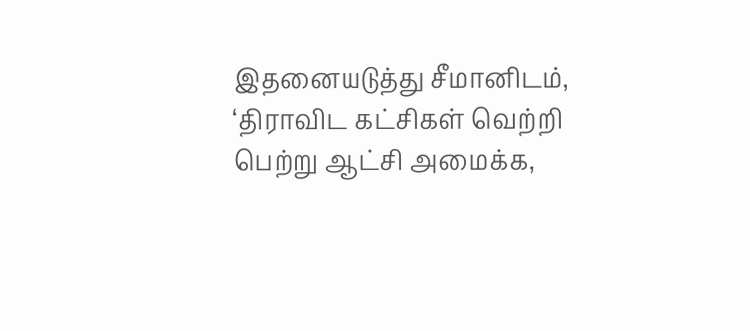இதனையடுத்து சீமானிடம், ‘திராவிட கட்சிகள் வெற்றி பெற்று ஆட்சி அமைக்க,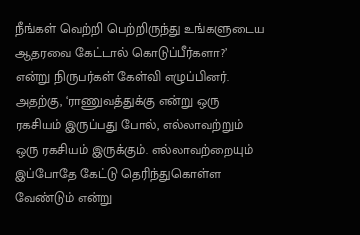நீங்கள் வெற்றி பெற்றிருந்து உங்களுடைய ஆதரவை கேட்டால் கொடுப்பீர்களா?’ என்று நிருபர்கள் கேள்வி எழுப்பினர். அதற்கு, ‘ராணுவத்துக்கு என்று ஒரு ரகசியம் இருப்பது போல், எல்லாவற்றும் ஒரு ரகசியம் இருக்கும். எல்லாவற்றையும் இப்போதே கேட்டு தெரிந்துகொள்ள வேண்டும் என்று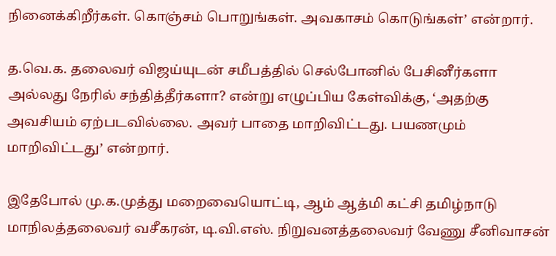நினைக்கிறீர்கள். கொஞ்சம் பொறுங்கள். அவகாசம் கொடுங்கள்’ என்றார்.

த.வெ.க. தலைவர் விஜய்யுடன் சமீபத்தில் செல்போனில் பேசினீர்களா அல்லது நேரில் சந்தித்தீர்களா? என்று எழுப்பிய கேள்விக்கு, ‘அதற்கு அவசியம் ஏற்படவில்லை. அவர் பாதை மாறிவிட்டது. பயணமும் மாறிவிட்டது’ என்றார்.

இதேபோல் மு.க.முத்து மறைவையொட்டி, ஆம் ஆத்மி கட்சி தமிழ்நாடு மாநிலத்தலைவர் வசீகரன், டி.வி.எஸ். நிறுவனத்தலைவர் வேணு சீனிவாசன்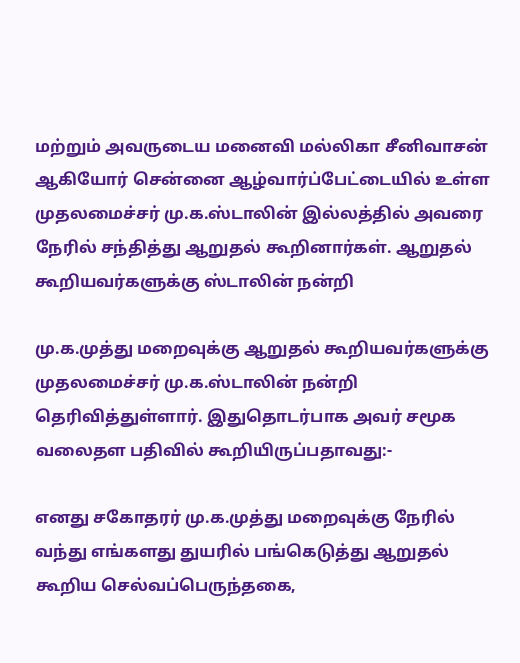மற்றும் அவருடைய மனைவி மல்லிகா சீனிவாசன் ஆகியோர் சென்னை ஆழ்வார்ப்பேட்டையில் உள்ள முதலமைச்சர் மு.க.ஸ்டாலின் இல்லத்தில் அவரை நேரில் சந்தித்து ஆறுதல் கூறினார்கள். ஆறுதல் கூறியவர்களுக்கு ஸ்டாலின் நன்றி

மு.க.முத்து மறைவுக்கு ஆறுதல் கூறியவர்களுக்கு முதலமைச்சர் மு.க.ஸ்டாலின் நன்றி தெரிவித்துள்ளார். இதுதொடர்பாக அவர் சமூக வலைதள பதிவில் கூறியிருப்பதாவது:-

எனது சகோதரர் மு.க.முத்து மறைவுக்கு நேரில் வந்து எங்களது துயரில் பங்கெடுத்து ஆறுதல் கூறிய செல்வப்பெருந்தகை,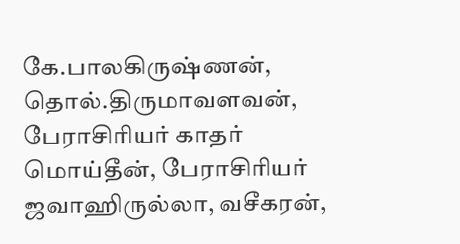கே.பாலகிருஷ்ணன், தொல்.திருமாவளவன், பேராசிரியர் காதர் மொய்தீன், பேராசிரியர் ஜவாஹிருல்லா, வசீகரன்,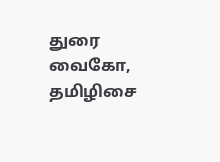துரை வைகோ, தமிழிசை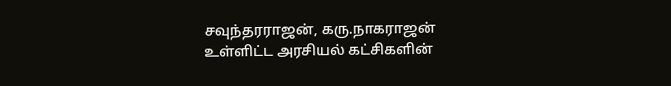சவுந்தரராஜன், கரு.நாகராஜன் உள்ளிட்ட அரசியல் கட்சிகளின்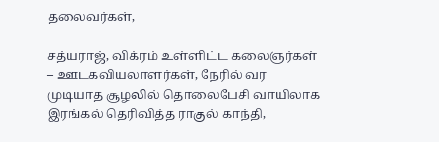தலைவர்கள்,

சத்யராஜ், விக்ரம் உள்ளிட்ட கலைஞர்கள் – ஊடகவியலாளர்கள், நேரில் வர முடியாத சூழலில் தொலைபேசி வாயிலாக இரங்கல் தெரிவித்த ராகுல் காந்தி,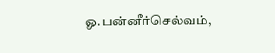ஓ.பன்னீர்செல்வம்,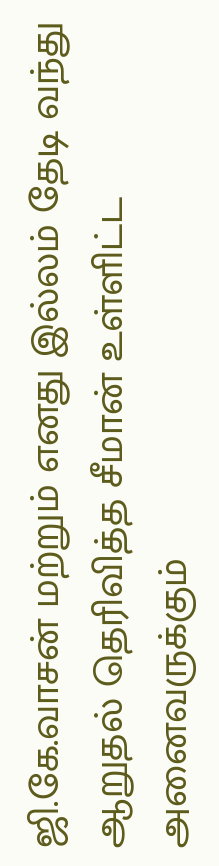ஜி.கே.வாசன் மற்றும் எனது இல்லம் தேடி வந்து ஆறுதல் தெரிவித்த சீமான் உள்ளிட்ட அனைவருக்கும்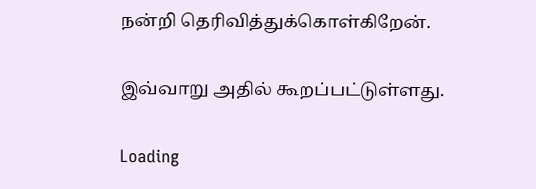நன்றி தெரிவித்துக்கொள்கிறேன்.

இவ்வாறு அதில் கூறப்பட்டுள்ளது.

Loading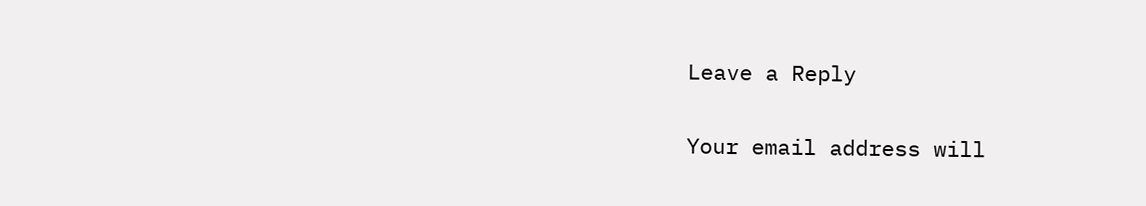Leave a Reply

Your email address will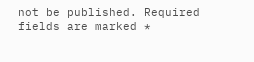not be published. Required fields are marked *